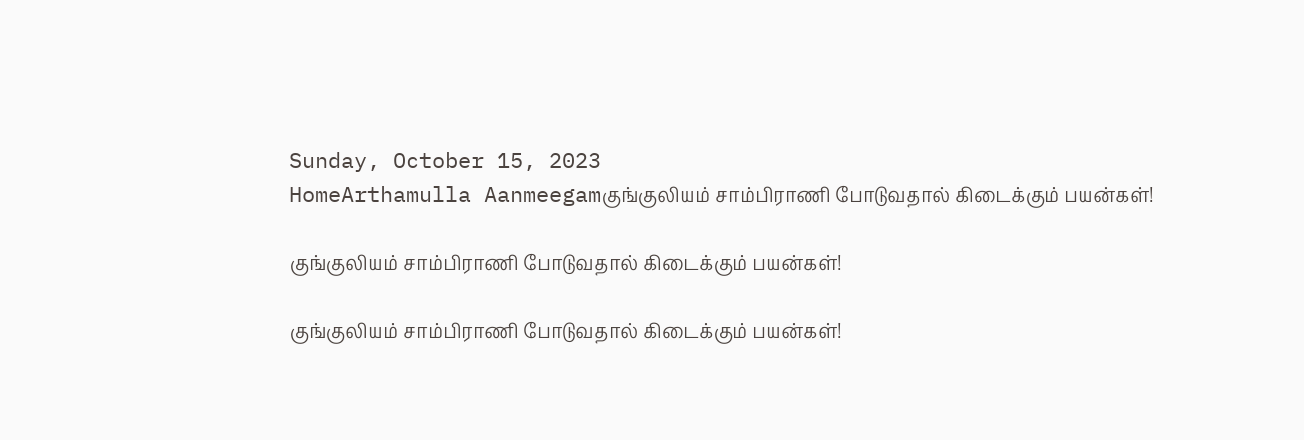Sunday, October 15, 2023
HomeArthamulla Aanmeegamகுங்குலியம் சாம்பிராணி போடுவதால் கிடைக்கும் பயன்கள்!

குங்குலியம் சாம்பிராணி போடுவதால் கிடைக்கும் பயன்கள்!

குங்குலியம் சாம்பிராணி போடுவதால் கிடைக்கும் பயன்கள்!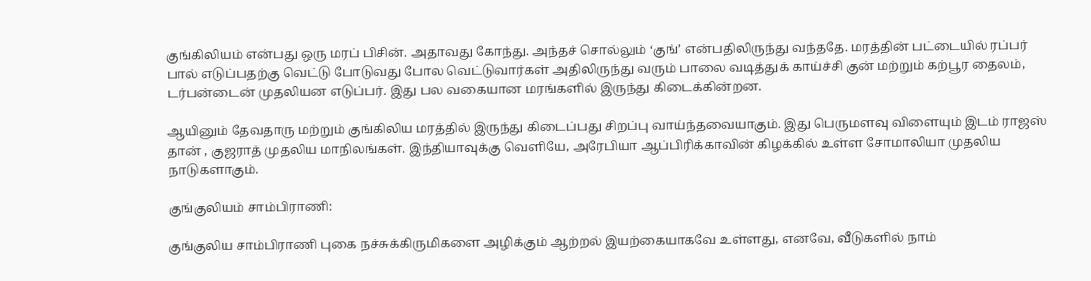குங்கிலியம் என்பது ஒரு மரப் பிசின். அதாவது கோந்து. அந்தச் சொல்லும் ‘குங்’ என்பதிலிருந்து வந்ததே. மரத்தின் பட்டையில் ரப்பர் பால் எடுப்பதற்கு வெட்டு போடுவது போல வெட்டுவார்கள் அதிலிருந்து வரும் பாலை வடித்துக் காய்ச்சி குன் மற்றும் கற்பூர தைலம், டர்பன்டைன் முதலியன எடுப்பர். இது பல வகையான மரங்களில் இருந்து கிடைக்கின்றன.

ஆயினும் தேவதாரு மற்றும் குங்கிலிய மரத்தில் இருந்து கிடைப்பது சிறப்பு வாய்ந்தவையாகும். இது பெருமளவு விளையும் இடம் ராஜஸ் தான் , குஜராத் முதலிய மாநிலங்கள். இந்தியாவுக்கு வெளியே, அரேபியா ஆப்பிரிக்காவின் கிழக்கில் உள்ள சோமாலியா முதலிய நாடுகளாகும்.

குங்குலியம் சாம்பிராணி:

குங்குலிய சாம்பிராணி புகை நச்சுக்கிருமிகளை அழிக்கும் ஆற்றல் இயற்கையாகவே உள்ளது, எனவே, வீடுகளில் நாம்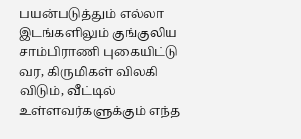பயன்படுத்தும் எல்லா இடங்களிலும் குங்குலிய சாம்பிராணி புகையிட்டு வர, கிருமிகள் விலகி விடும், வீட்டில் உள்ளவர்களுக்கும் எந்த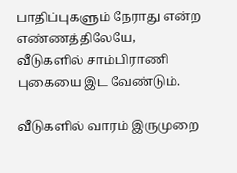பாதிப்புகளும் நேராது என்ற எண்ணத்திலேயே, வீடுகளில் சாம்பிராணி புகையை இட வேண்டும்.

வீடுகளில் வாரம் இருமுறை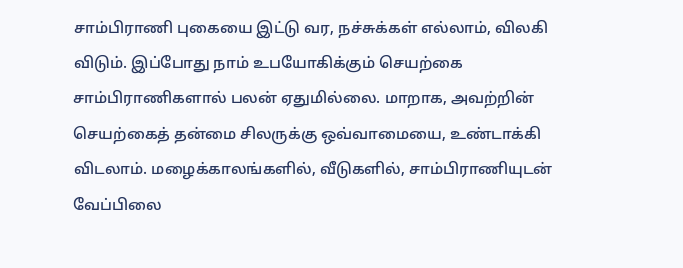சாம்பிராணி புகையை இட்டு வர, நச்சுக்கள் எல்லாம், விலகி விடும். இப்போது நாம் உபயோகிக்கும் செயற்கை சாம்பிராணிகளால் பலன் ஏதுமில்லை. மாறாக, அவற்றின் செயற்கைத் தன்மை சிலருக்கு ஒவ்வாமையை, உண்டாக்கி விடலாம். மழைக்காலங்களில், வீடுகளில், சாம்பிராணியுடன் வேப்பிலை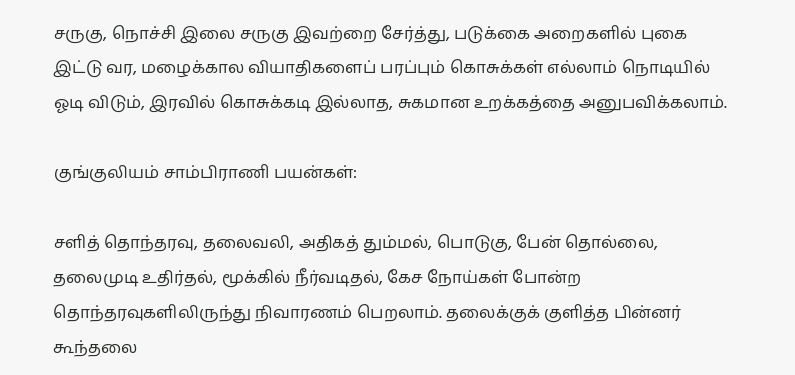சருகு, நொச்சி இலை சருகு இவற்றை சேர்த்து, படுக்கை அறைகளில் புகை இட்டு வர, மழைக்கால வியாதிகளைப் பரப்பும் கொசுக்கள் எல்லாம் நொடியில் ஓடி விடும், இரவில் கொசுக்கடி இல்லாத, சுகமான உறக்கத்தை அனுபவிக்கலாம்.

குங்குலியம் சாம்பிராணி பயன்கள்:

சளித் தொந்தரவு, தலைவலி, அதிகத் தும்மல், பொடுகு, பேன் தொல்லை, தலைமுடி உதிர்தல், மூக்கில் நீர்வடிதல், கேச நோய்கள் போன்ற தொந்தரவுகளிலிருந்து நிவாரணம் பெறலாம். தலைக்குக் குளித்த பின்னர் கூந்தலை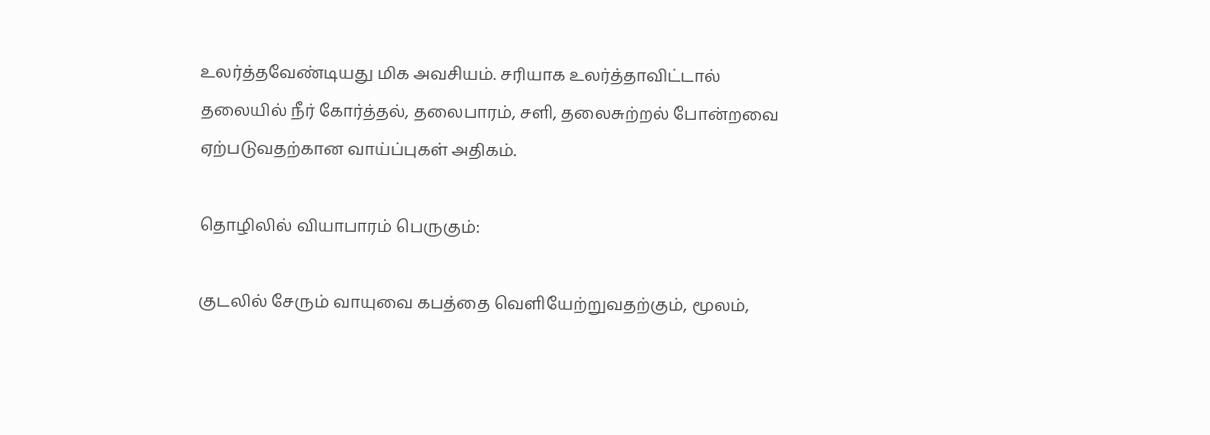உலர்த்தவேண்டியது மிக அவசியம். சரியாக உலர்த்தாவிட்டால் தலையில் நீர் கோர்த்தல், தலைபாரம், சளி, தலைசுற்றல் போன்றவை ஏற்படுவதற்கான வாய்ப்புகள் அதிகம்.

தொழிலில் வியாபாரம் பெருகும்:

குடலில் சேரும் வாயுவை கபத்தை வெளியேற்றுவதற்கும், மூலம்,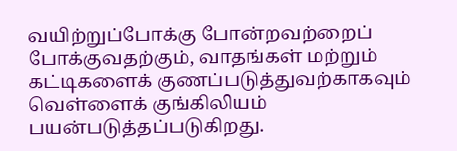வயிற்றுப்போக்கு போன்றவற்றைப் போக்குவதற்கும், வாதங்கள் மற்றும் கட்டிகளைக் குணப்படுத்துவற்காகவும் வெள்ளைக் குங்கிலியம் பயன்படுத்தப்படுகிறது.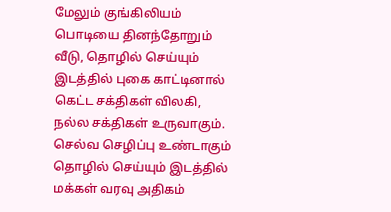மேலும் குங்கிலியம் பொடியை தினந்தோறும் வீடு, தொழில் செய்யும் இடத்தில் புகை காட்டினால் கெட்ட சக்திகள் விலகி, நல்ல சக்திகள் உருவாகும். செல்வ செழிப்பு உண்டாகும் தொழில் செய்யும் இடத்தில் மக்கள் வரவு அதிகம்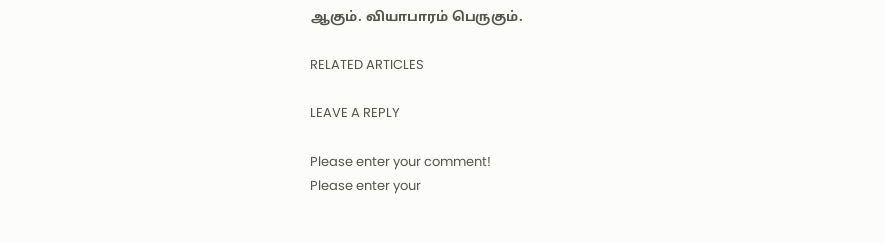ஆகும். வியாபாரம் பெருகும்.

RELATED ARTICLES

LEAVE A REPLY

Please enter your comment!
Please enter your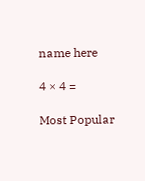name here

4 × 4 =

Most Popular